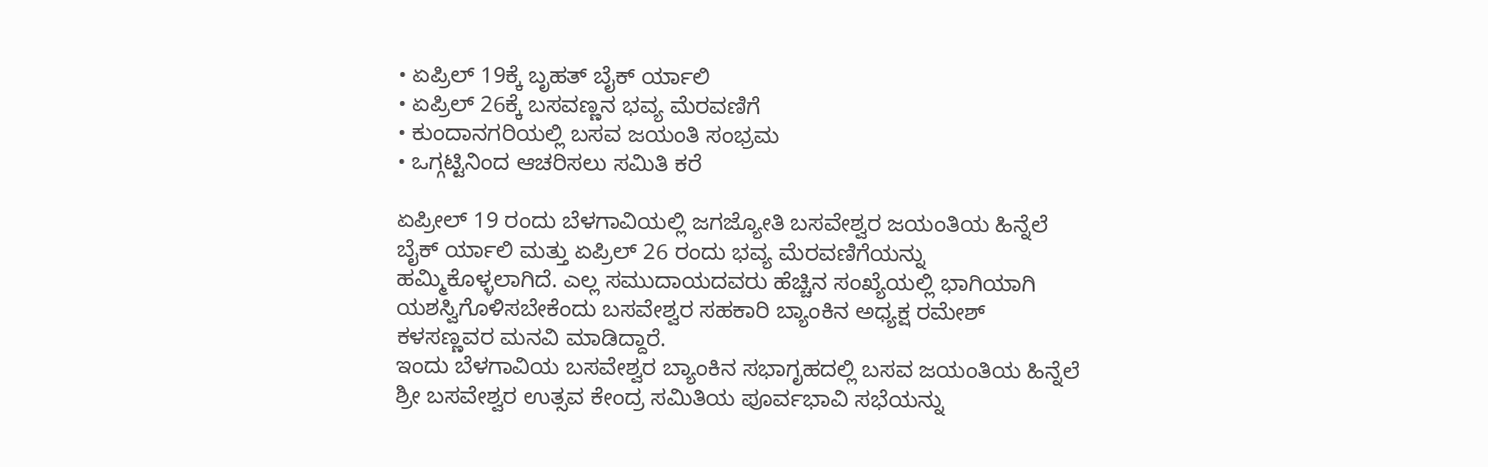• ಏಪ್ರಿಲ್ 19ಕ್ಕೆ ಬೃಹತ್ ಬೈಕ್ ರ್ಯಾಲಿ
• ಏಪ್ರಿಲ್ 26ಕ್ಕೆ ಬಸವಣ್ಣನ ಭವ್ಯ ಮೆರವಣಿಗೆ
• ಕುಂದಾನಗರಿಯಲ್ಲಿ ಬಸವ ಜಯಂತಿ ಸಂಭ್ರಮ
• ಒಗ್ಗಟ್ಟಿನಿಂದ ಆಚರಿಸಲು ಸಮಿತಿ ಕರೆ

ಏಪ್ರೀಲ್ 19 ರಂದು ಬೆಳಗಾವಿಯಲ್ಲಿ ಜಗಜ್ಯೋತಿ ಬಸವೇಶ್ವರ ಜಯಂತಿಯ ಹಿನ್ನೆಲೆ ಬೈಕ್ ರ್ಯಾಲಿ ಮತ್ತು ಏಪ್ರಿಲ್ 26 ರಂದು ಭವ್ಯ ಮೆರವಣಿಗೆಯನ್ನು ಹಮ್ಮಿಕೊಳ್ಳಲಾಗಿದೆ. ಎಲ್ಲ ಸಮುದಾಯದವರು ಹೆಚ್ಚಿನ ಸಂಖ್ಯೆಯಲ್ಲಿ ಭಾಗಿಯಾಗಿ ಯಶಸ್ವಿಗೊಳಿಸಬೇಕೆಂದು ಬಸವೇಶ್ವರ ಸಹಕಾರಿ ಬ್ಯಾಂಕಿನ ಅಧ್ಯಕ್ಷ ರಮೇಶ್ ಕಳಸಣ್ಣವರ ಮನವಿ ಮಾಡಿದ್ದಾರೆ.
ಇಂದು ಬೆಳಗಾವಿಯ ಬಸವೇಶ್ವರ ಬ್ಯಾಂಕಿನ ಸಭಾಗೃಹದಲ್ಲಿ ಬಸವ ಜಯಂತಿಯ ಹಿನ್ನೆಲೆ ಶ್ರೀ ಬಸವೇಶ್ವರ ಉತ್ಸವ ಕೇಂದ್ರ ಸಮಿತಿಯ ಪೂರ್ವಭಾವಿ ಸಭೆಯನ್ನು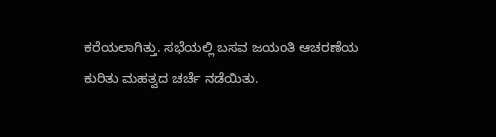ಕರೆಯಲಾಗಿತ್ತು. ಸಭೆಯಲ್ಲಿ ಬಸವ ಜಯಂತಿ ಆಚರಣೆಯ ಕುರಿತು ಮಹತ್ವದ ಚರ್ಚೆ ನಡೆಯಿತು.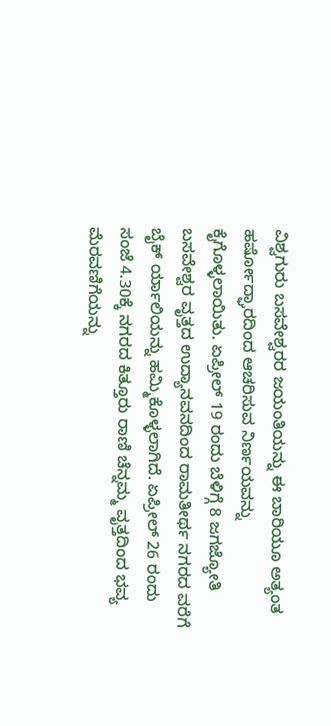ವಿಶ್ವಗುರು ಬಸವೇಶ್ವರರ ಜಯಂತಿಯನ್ನು ಈ ಬಾರಿಯೂ ಅತ್ಯಂತ ಹರ್ಷೋದ್ಘಾರದಿಂದ ಆಚರಿಸುವ ನಿರ್ಣಯವನ್ನು ಕೈಗೊಳ್ಳಲಾಯಿತು. ಏಪ್ರೀಲ್ 19 ರಂದು ಬೆಳಿಗ್ಗೆ 8 ಜಗಜ್ಯೋತಿ ಬಸವೇಶ್ವರ ವೃತ್ತದ ಉದ್ಯಾನವನದಿಂದ ರಾಮತೀರ್ಥ ನಗರದ ವರೆಗೆ ಬೈಕ್ ರ್ಯಾಲಿಯನ್ನು ಹಮ್ಮಿಕೊಳ್ಳಲಾಗಿದೆ. ಏಪ್ರೀಲ್ 26 ರಂದು ಸಂಜೆ 4.30ಕ್ಕೆ ನಗರದ ಕಿತ್ತೂರು ರಾಣಿ ಚೆನ್ನಮ್ಮ ವೃತ್ತದಿಂದ ಭವ್ಯ ಮೆರವಣಿಗೆಯನ್ನು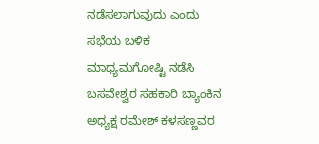ನಡೆಸಲಾಗುವುದು ಎಂದು ಸಭೆಯ ಬಳಿಕ ಮಾಧ್ಯಮಗೋಷ್ಟಿ ನಡೆಸಿ ಬಸವೇಶ್ವರ ಸಹಕಾರಿ ಬ್ಯಾಂಕಿನ ಅಧ್ಯಕ್ಷ ರಮೇಶ್ ಕಳಸಣ್ಣವರ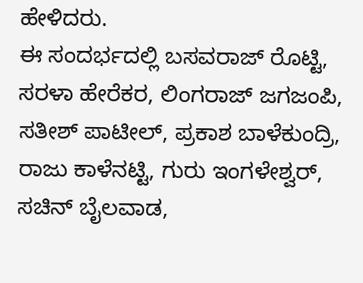ಹೇಳಿದರು.
ಈ ಸಂದರ್ಭದಲ್ಲಿ ಬಸವರಾಜ್ ರೊಟ್ಟಿ, ಸರಳಾ ಹೇರೆಕರ, ಲಿಂಗರಾಜ್ ಜಗಜಂಪಿ, ಸತೀಶ್ ಪಾಟೀಲ್, ಪ್ರಕಾಶ ಬಾಳೆಕುಂದ್ರಿ, ರಾಜು ಕಾಳೆನಟ್ಟಿ, ಗುರು ಇಂಗಳೇಶ್ವರ್, ಸಚಿನ್ ಬೈಲವಾಡ,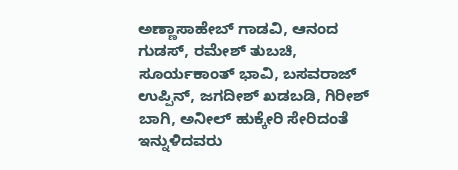ಅಣ್ಣಾಸಾಹೇಬ್ ಗಾಡವಿ, ಆನಂದ ಗುಡಸ್, ರಮೇಶ್ ತುಬಚಿ, ಸೂರ್ಯಕಾಂತ್ ಭಾವಿ, ಬಸವರಾಜ್ ಉಪ್ಪಿನ್, ಜಗದೀಶ್ ಖಡಬಡಿ, ಗಿರೀಶ್ ಬಾಗಿ, ಅನೀಲ್ ಹುಕ್ಕೇರಿ ಸೇರಿದಂತೆ ಇನ್ನುಳಿದವರು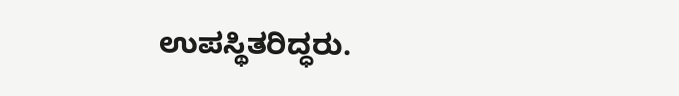ಉಪಸ್ಥಿತರಿದ್ಧರು.